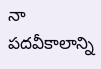నా పదవీకాలాన్ని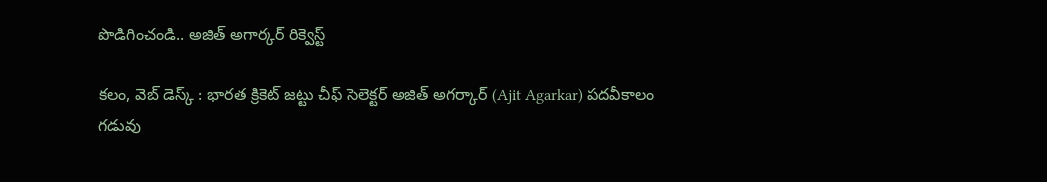పొడిగించండి.. అజిత్ అగార్కర్ రిక్వెస్ట్

కలం, వెబ్ డెస్క్ : భారత క్రికెట్ జట్టు చీఫ్ సెలెక్టర్ అజిత్ అగర్కార్ (Ajit Agarkar) పదవీకాలం గడువు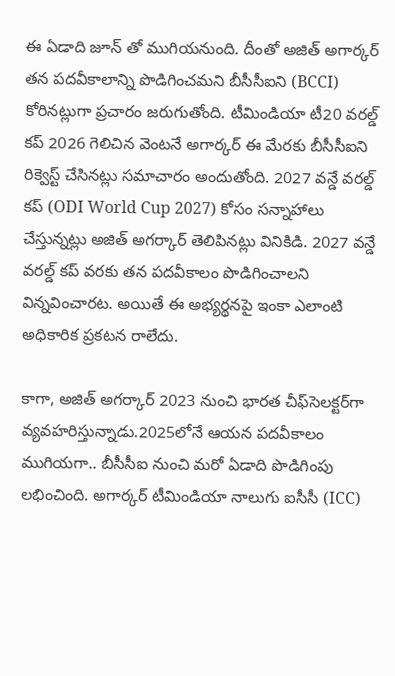ఈ ఏడాది జూన్ తో ముగియనుంది. దీంతో అజిత్‌ అగార్కర్ తన పదవీకాలాన్ని పొడిగించమని బీసీసీఐని (BCCI) కోరినట్లుగా ప్రచారం జరుగుతోంది. టీమిండియా టీ20 వరల్డ్‌ కప్‌ 2026 గెలిచిన వెంటనే అగార్కర్‌ ఈ మేరకు బీసీసీఐని రిక్వెస్ట్ చేసినట్లు సమాచారం అందుతోంది. 2027 వన్డే వరల్డ్ కప్ (ODI World Cup 2027) కోసం సన్నాహాలు చేస్తున్నట్లు అజిత్ అగర్కార్ తెలిపినట్లు వినికిడి. 2027 వన్డే వరల్డ్ కప్ వరకు తన పదవీకాలం పొడిగించాలని విన్నవించారట. అయితే ఈ అభ్యర్థనపై ఇంకా ఎలాంటి అధికారిక ప్రకటన రాలేదు.

కాగా, అజిత్ అగర్కార్ 2023 నుంచి భారత చీఫ్‌సెలక్టర్‌గా వ్యవహరిస్తున్నాడు.2025లోనే ఆయన పదవీకాలం ముగియగా.. బీసీసీఐ నుంచి మరో ఏడాది పొడిగింపు లభించింది. అగార్కర్ టీమిండియా నాలుగు ఐసీసీ (ICC)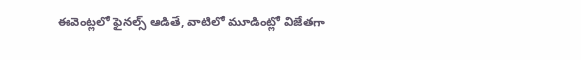ఈవెంట్లలో ఫైనల్స్‌ ఆడితే, వాటిలో మూడింట్లో విజేతగా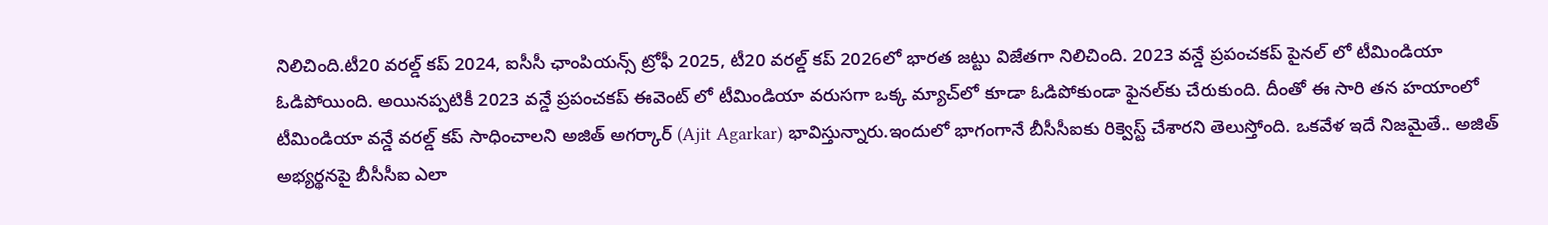నిలిచింది.టీ20 వరల్డ్‌ కప్‌ 2024, ఐసీసీ ఛాంపియన్స్‌ ట్రోఫీ 2025, టీ20 వరల్డ్‌ కప్‌ 2026లో భారత జట్టు విజేతగా నిలిచింది. 2023 వ‌న్డే ప్ర‌పంచ‌క‌ప్ పైన‌ల్ లో టీమిండియా ఓడిపోయింది. అయినప్పటికీ 2023 వన్డే ప్రపంచకప్ ఈవెంట్ లో టీమిండియా వ‌రుస‌గా ఒక్క మ్యాచ్‌లో కూడా ఓడిపోకుండా ఫైన‌ల్‌కు చేరుకుంది. దీంతో ఈ సారి తన హయాంలో టీమిండియా వన్డే వరల్డ్ కప్ సాధించాలని అజిత్ అగర్కార్ (Ajit Agarkar) భావిస్తున్నారు.ఇందులో భాగంగానే బీసీసీఐకు రిక్వెస్ట్ చేశారని తెలుస్తోంది. ఒకవేళ ఇదే నిజమైతే.. అజిత్ అభ్యర్థనపై బీసీసీఐ ఎలా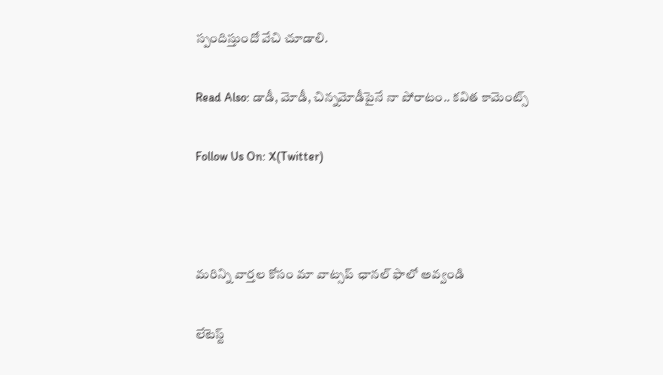స్పందిస్తుందో వేచి చూడాలి.

Read Also: డాడీ, మోడీ, చిన్నమోడీపైనే నా పోరాటం.. కవిత కామెంట్స్

Follow Us On: X(Twitter)



మ‌రిన్ని వార్త‌ల కోసం మా వాట్స‌ప్ ఛాన‌ల్ ఫాలో అవ్వండి

లేటెస్ట్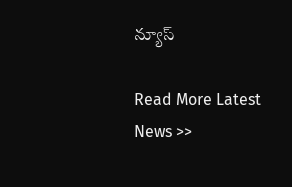న్యూస్‌

Read More Latest News >>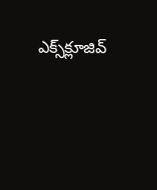ఎక్స్‌క్లూజివ్‌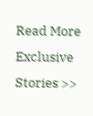Read More Exclusive Stories >>